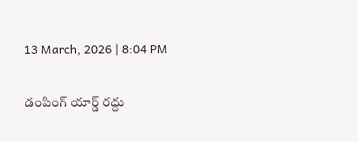13 March, 2026 | 8:04 PM

డంపింగ్ యార్డ్ రద్దు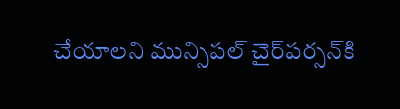చేయాలని మున్సిపల్ చైర్‌పర్సన్‌కి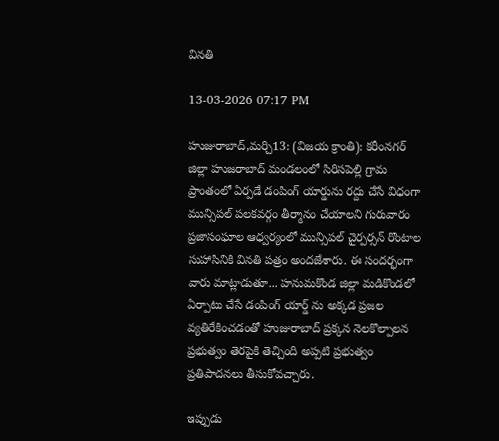వినతి

13-03-2026 07:17 PM

హుజురాబాద్,మర్చి13: (విజయ క్రాంతి): కరీంనగర్ జిల్లా హుజరాబాద్ మండలంలో సిరిసపెల్లి గ్రామ ప్రాంతంలో ఏర్పడే డంపింగ్ యార్డును రద్దు చేసే విధంగా  మున్సిపల్ పలకవర్గం తీర్మానం చేయాలని గురువారం ప్రజాసంఘాల ఆధ్వర్యంలో మున్సిపల్ చైర్పర్సన్ రొంటాల సుహాసినికి వినతి పత్రం అందజేశారు. ఈ సందర్భంగా వారు మాట్లాడుతూ... హనుమకొండ జిల్లా మడికొండలో ఏర్పాటు చేసే డంపింగ్ యార్డ్ ను అక్కడ ప్రజల వ్యతిరేకించడంతో హుజురాబాద్ ప్రక్కన నెలకొల్పాలన ప్రభుత్వం తెరపైకి తెచ్చింది అప్పటి ప్రభుత్వం ప్రతిపాదనలు తీసుకోవచ్చారు.

ఇప్పుడు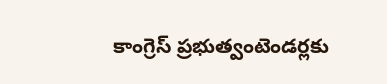కాంగ్రెస్ ప్రభుత్వంటెండర్లకు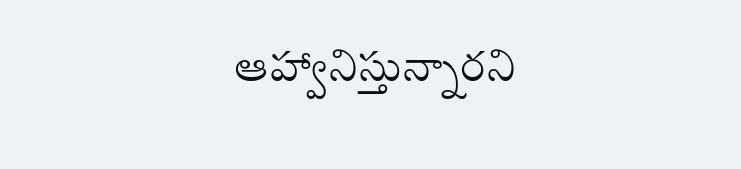ఆహ్వానిస్తున్నారని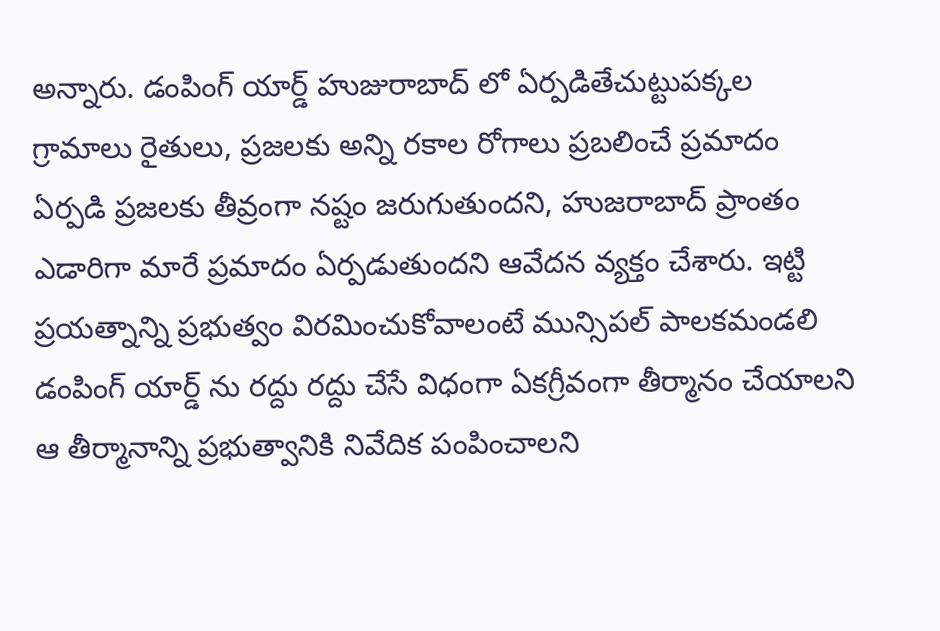అన్నారు. డంపింగ్ యార్డ్ హుజురాబాద్ లో ఏర్పడితేచుట్టుపక్కల గ్రామాలు రైతులు, ప్రజలకు అన్ని రకాల రోగాలు ప్రబలించే ప్రమాదం ఏర్పడి ప్రజలకు తీవ్రంగా నష్టం జరుగుతుందని, హుజరాబాద్ ప్రాంతం ఎడారిగా మారే ప్రమాదం ఏర్పడుతుందని ఆవేదన వ్యక్తం చేశారు. ఇట్టి ప్రయత్నాన్ని ప్రభుత్వం విరమించుకోవాలంటే మున్సిపల్ పాలకమండలి డంపింగ్ యార్డ్ ను రద్దు రద్దు చేసే విధంగా ఏకగ్రీవంగా తీర్మానం చేయాలని ఆ తీర్మానాన్ని ప్రభుత్వానికి నివేదిక పంపించాలని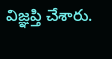విజ్ఞప్తి చేశారు.